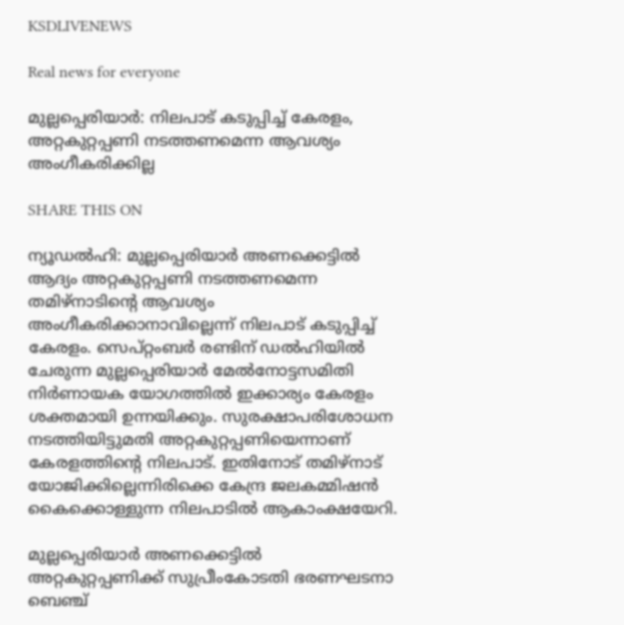KSDLIVENEWS

Real news for everyone

മുല്ലപ്പെരിയാര്‍: നിലപാട് കടുപ്പിച്ച് കേരളം, അറ്റകുറ്റപ്പണി നടത്തണമെന്ന ആവശ്യം അംഗീകരിക്കില്ല

SHARE THIS ON

ന്യൂഡല്‍ഹി: മുല്ലപ്പെരിയാര്‍ അണക്കെട്ടില്‍ ആദ്യം അറ്റകുറ്റപ്പണി നടത്തണമെന്ന തമിഴ്‌നാടിന്റെ ആവശ്യം അംഗീകരിക്കാനാവില്ലെന്ന് നിലപാട് കടുപ്പിച്ച് കേരളം. സെപ്റ്റംബര്‍ രണ്ടിന് ഡല്‍ഹിയില്‍ ചേരുന്ന മുല്ലപ്പെരിയാര്‍ മേല്‍നോട്ടസമിതി നിര്‍ണായക യോഗത്തില്‍ ഇക്കാര്യം കേരളം ശക്തമായി ഉന്നയിക്കും. സുരക്ഷാപരിശോധന നടത്തിയിട്ടുമതി അറ്റകുറ്റപ്പണിയെന്നാണ് കേരളത്തിന്റെ നിലപാട്. ഇതിനോട് തമിഴ്‌നാട് യോജിക്കില്ലെന്നിരിക്കെ കേന്ദ്ര ജലകമ്മിഷന്‍ കൈക്കൊള്ളുന്ന നിലപാടില്‍ ആകാംക്ഷയേറി.

മുല്ലപ്പെരിയാര്‍ അണക്കെട്ടില്‍ അറ്റകുറ്റപ്പണിക്ക് സുപ്രീംകോടതി ഭരണഘടനാ ബെഞ്ച്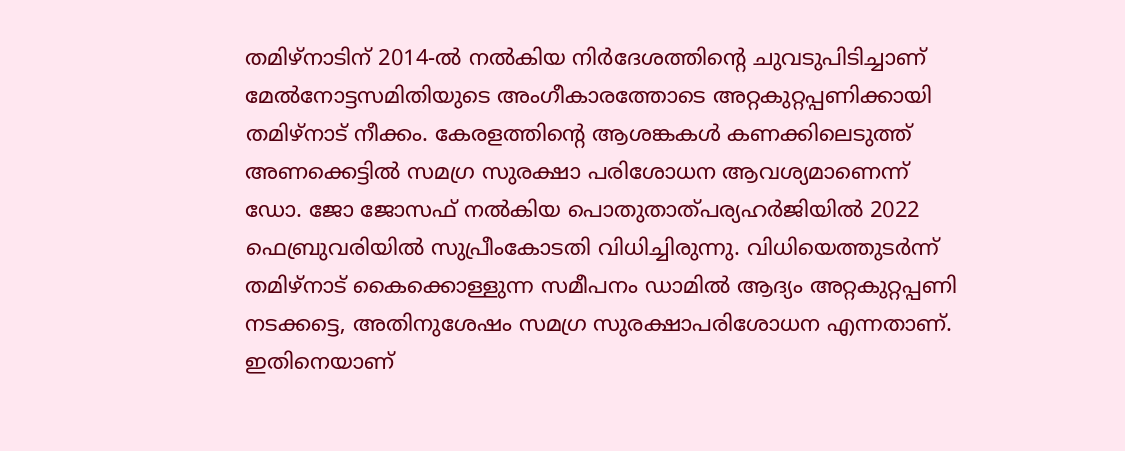തമിഴ്‌നാടിന് 2014-ല്‍ നല്‍കിയ നിര്‍ദേശത്തിന്റെ ചുവടുപിടിച്ചാണ് മേല്‍നോട്ടസമിതിയുടെ അംഗീകാരത്തോടെ അറ്റകുറ്റപ്പണിക്കായി തമിഴ്‌നാട് നീക്കം. കേരളത്തിന്റെ ആശങ്കകള്‍ കണക്കിലെടുത്ത് അണക്കെട്ടില്‍ സമഗ്ര സുരക്ഷാ പരിശോധന ആവശ്യമാണെന്ന് ഡോ. ജോ ജോസഫ് നല്‍കിയ പൊതുതാത്പര്യഹര്‍ജിയില്‍ 2022 ഫെബ്രുവരിയില്‍ സുപ്രീംകോടതി വിധിച്ചിരുന്നു. വിധിയെത്തുടര്‍ന്ന് തമിഴ്‌നാട് കൈക്കൊള്ളുന്ന സമീപനം ഡാമില്‍ ആദ്യം അറ്റകുറ്റപ്പണി നടക്കട്ടെ, അതിനുശേഷം സമഗ്ര സുരക്ഷാപരിശോധന എന്നതാണ്. ഇതിനെയാണ്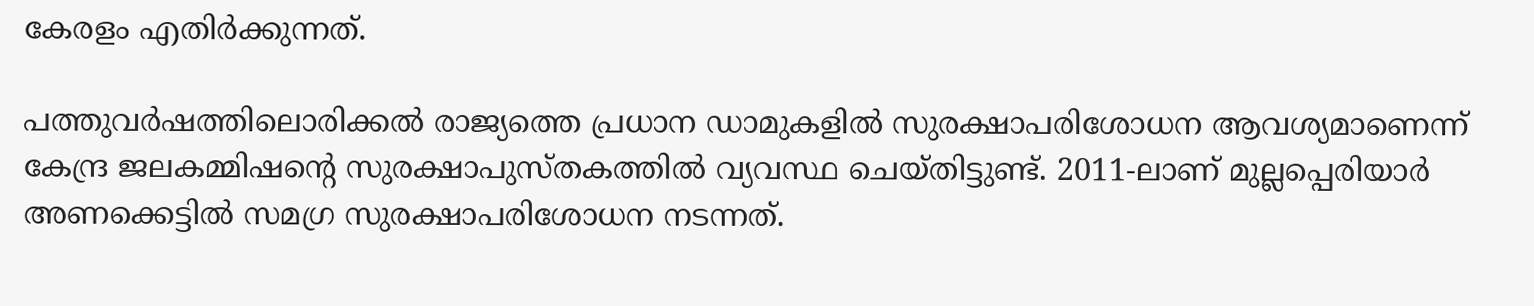കേരളം എതിര്‍ക്കുന്നത്.

പത്തുവര്‍ഷത്തിലൊരിക്കല്‍ രാജ്യത്തെ പ്രധാന ഡാമുകളില്‍ സുരക്ഷാപരിശോധന ആവശ്യമാണെന്ന് കേന്ദ്ര ജലകമ്മിഷന്റെ സുരക്ഷാപുസ്തകത്തില്‍ വ്യവസ്ഥ ചെയ്തിട്ടുണ്ട്. 2011-ലാണ് മുല്ലപ്പെരിയാര്‍ അണക്കെട്ടില്‍ സമഗ്ര സുരക്ഷാപരിശോധന നടന്നത്.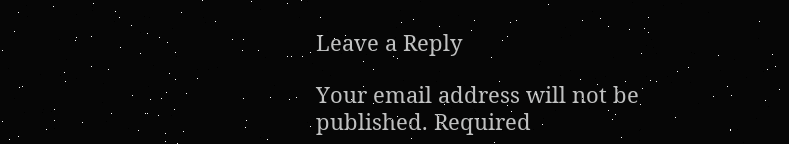Leave a Reply

Your email address will not be published. Required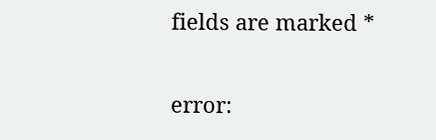fields are marked *

error: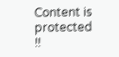Content is protected !!